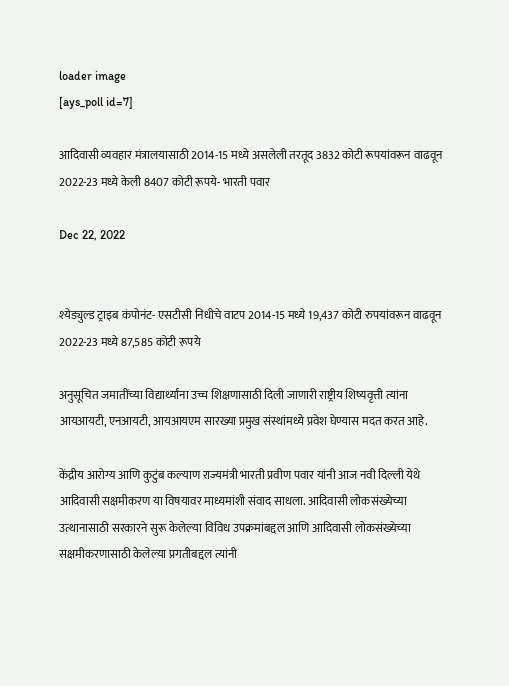loader image
[ays_poll id=7]

आदिवासी व्यवहार मंत्रालयासाठी 2014-15 मध्ये असलेली तरतूद 3832 कोटी रूपयांवरून वाढवून 2022-23 मध्ये केली 8407 कोटी रूपये- भारती पवार

Dec 22, 2022


श्येड्युल्ड ट्राइब कंपोनंट- एसटीसी निधीचे वाटप 2014-15 मध्ये 19,437 कोटी रुपयांवरून वाढवून 2022-23 मध्ये 87,585 कोटी रूपये

अनुसूचित जमातींच्या विद्यार्थ्यांना उच्च शिक्षणासाठी दिली जाणारी राष्ट्रीय शिष्यवृत्ती त्यांना आयआयटी, एनआयटी, आयआयएम सारख्या प्रमुख संस्थांमध्ये प्रवेश घेण्यास मदत करत आहे.

केंद्रीय आरोग्य आणि कुटुंब कल्याण राज्यमंत्री भारती प्रवीण पवार यांनी आज नवी दिल्ली येथे आदिवासी सक्षमीकरण या विषयावर माध्यमांशी संवाद साधला. आदिवासी लोकसंख्येच्या उत्थानासाठी सरकारने सुरू केलेल्या विविध उपक्रमांबद्दल आणि आदिवासी लोकसंख्येच्या सक्षमीकरणासाठी केलेल्या प्रगतीबद्दल त्यांनी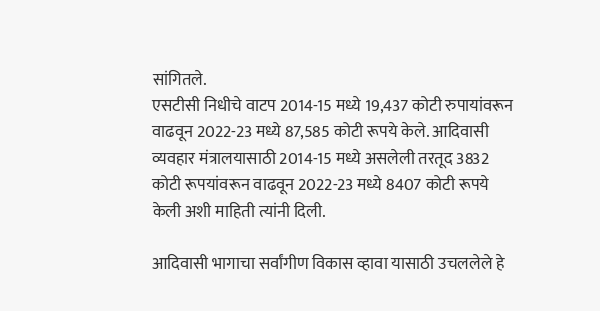सांगितले.
एसटीसी निधीचे वाटप 2014-15 मध्ये 19,437 कोटी रुपायांवरून वाढवून 2022-23 मध्ये 87,585 कोटी रूपये केले. आदिवासी व्यवहार मंत्रालयासाठी 2014-15 मध्ये असलेली तरतूद 3832 कोटी रूपयांवरून वाढवून 2022-23 मध्ये 8407 कोटी रूपये केली अशी माहिती त्यांनी दिली.

आदिवासी भागाचा सर्वांगीण विकास व्हावा यासाठी ‍उचललेले हे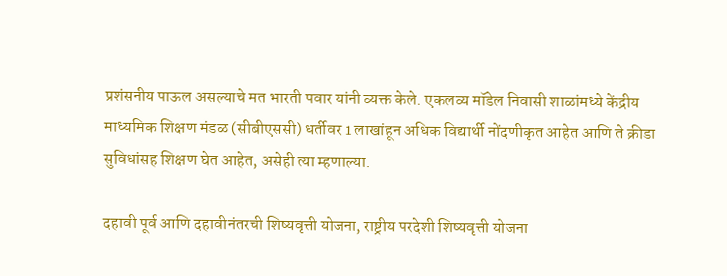प्रशंसनीय पाऊल असल्याचे मत भारती पवार यांनी व्यक्त केले. एकलव्य मॉडेल निवासी शाळांमध्ये केंद्रीय माध्यमिक शिक्षण मंडळ (सीबीएससी) धर्तीवर 1 लाखांहून अधिक विद्यार्थी नोंदणीकृत आहेत आणि ते क्रीडा सुविधांसह शिक्षण घेत आहेत, असेही त्या म्हणाल्या.

दहावी पूर्व आणि दहावीनंतरची शिष्यवृत्ती योजना, राष्ट्रीय परदेशी शिष्यवृत्ती योजना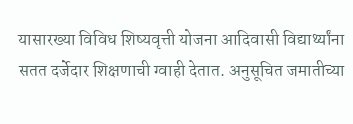यासारख्या विविध शिष्यवृत्ती योजना आदिवासी विद्यार्थ्यांना सतत दर्जेदार शिक्षणाची ग्वाही देतात. अनुसूचित जमातीच्या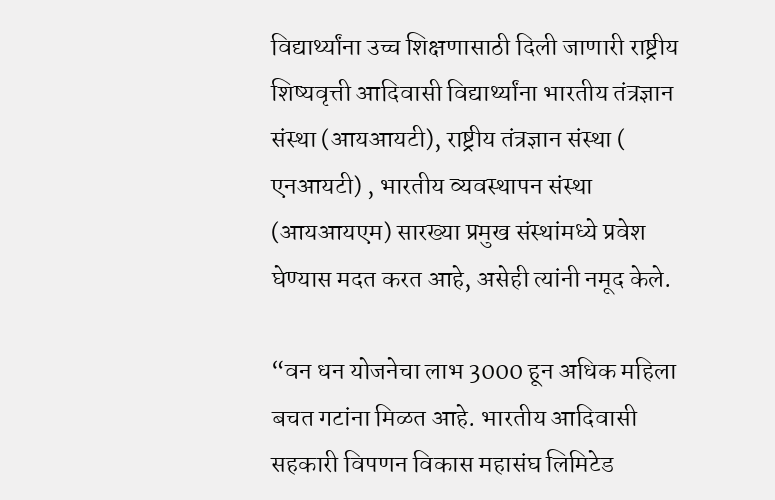विद्यार्थ्यांना उच्च शिक्षणासाठी दिली जाणारी राष्ट्रीय शिष्यवृत्ती आदिवासी विद्यार्थ्यांना भारतीय तंत्रज्ञान संस्था (आयआयटी), राष्ट्रीय तंत्रज्ञान संस्था ( एनआयटी) , भारतीय व्यवस्थापन संस्था (आयआयएम) सारख्या प्रमुख संस्थांमध्ये प्रवेश घेण्यास मदत करत आहे, असेही त्यांनी नमूद केले.

“वन धन योजनेचा लाभ 3000 हून अधिक महिला बचत गटांना मिळत आहे. भारतीय आदिवासी सहकारी विपणन विकास महासंघ लिमिटेड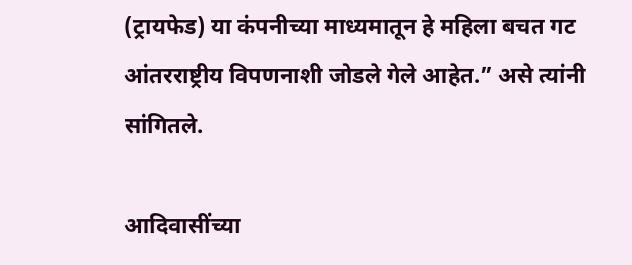(ट्रायफेड) या कंपनीच्या माध्यमातून हे महिला बचत गट आंतरराष्ट्रीय विपणनाशी जोडले गेले आहेत.” असे त्यांनी सांगितले.

आदिवासींच्या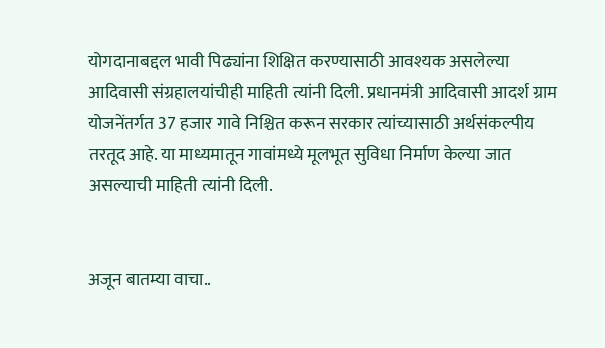योगदानाबद्दल भावी पिढ्यांना शिक्षित करण्यासाठी आवश्यक असलेल्या आदिवासी संग्रहालयांचीही माहिती त्यांनी दिली. प्रधानमंत्री आदिवासी आदर्श ग्राम योजनेंतर्गत 37 हजार गावे निश्चित करून सरकार त्यांच्यासाठी अर्थसंकल्पीय तरतूद आहे. या माध्यमातून गावांमध्ये मूलभूत सुविधा निर्माण केल्या जात असल्याची माहिती त्यांनी दिली.


अजून बातम्या वाचा..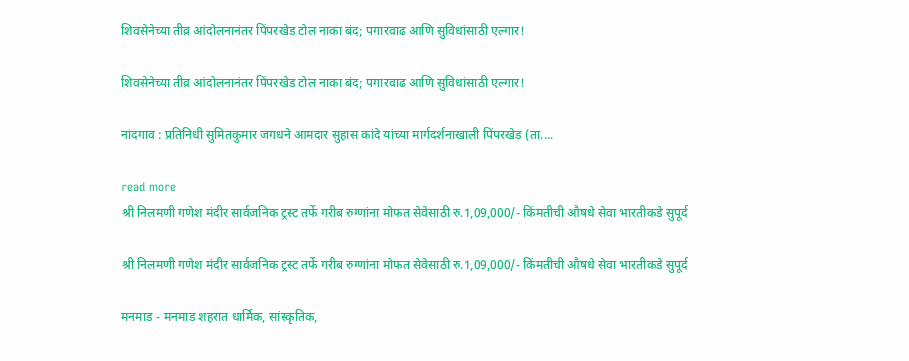शिवसेनेच्या तीव्र आंदोलनानंतर पिंपरखेड टोल नाका बंद; पगारवाढ आणि सुविधांसाठी एल्गार!

शिवसेनेच्या तीव्र आंदोलनानंतर पिंपरखेड टोल नाका बंद; पगारवाढ आणि सुविधांसाठी एल्गार!

नांदगाव : प्रतिनिधी सुमितकुमार जगधने आमदार सुहास कांदे यांच्या मार्गदर्शनाखाली पिंपरखेड (ता....

read more
श्री निलमणी गणेश मंदीर सार्वजनिक ट्रस्ट तर्फे गरीब रुग्णांना मोफत सेवेसाठी रु.1,09,000/- किंमतीची औषधे सेवा भारतीकडे सुपूर्द

श्री निलमणी गणेश मंदीर सार्वजनिक ट्रस्ट तर्फे गरीब रुग्णांना मोफत सेवेसाठी रु.1,09,000/- किंमतीची औषधे सेवा भारतीकडे सुपूर्द

मनमाड - मनमाड शहरात धार्मिक, सांस्कृतिक,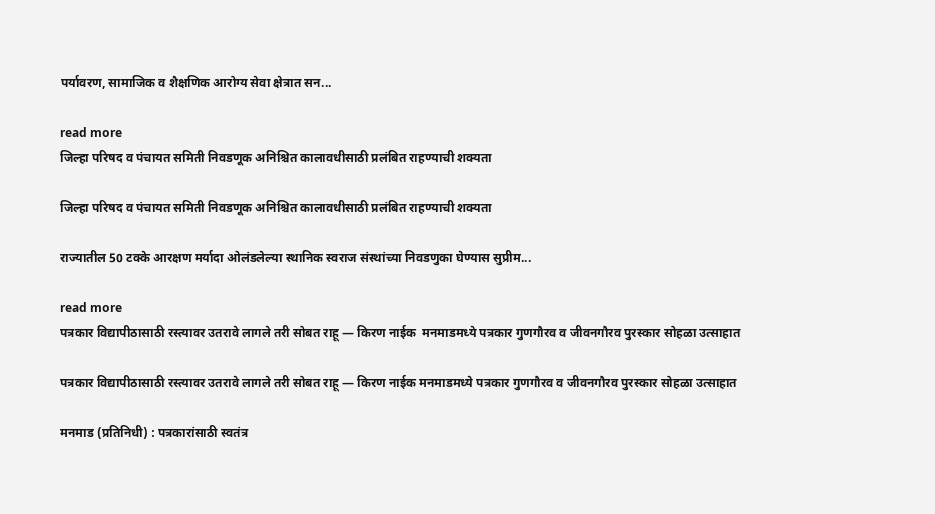पर्यावरण, सामाजिक व शैक्षणिक आरोग्य सेवा क्षेत्रात सन...

read more
जिल्हा परिषद व पंचायत समिती निवडणूक अनिश्चित कालावधीसाठी प्रलंबित राहण्याची शक्यता

जिल्हा परिषद व पंचायत समिती निवडणूक अनिश्चित कालावधीसाठी प्रलंबित राहण्याची शक्यता

राज्यातील 50 टक्के आरक्षण मर्यादा ओलंडलेल्या स्थानिक स्वराज संस्थांच्या निवडणुका घेण्यास सुप्रीम...

read more
पत्रकार विद्यापीठासाठी रस्त्यावर उतरावे लागले तरी सोबत राहू — किरण नाईक  मनमाडमध्ये पत्रकार गुणगौरव व जीवनगौरव पुरस्कार सोहळा उत्साहात

पत्रकार विद्यापीठासाठी रस्त्यावर उतरावे लागले तरी सोबत राहू — किरण नाईक मनमाडमध्ये पत्रकार गुणगौरव व जीवनगौरव पुरस्कार सोहळा उत्साहात

मनमाड (प्रतिनिधी) : पत्रकारांसाठी स्वतंत्र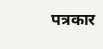पत्रकार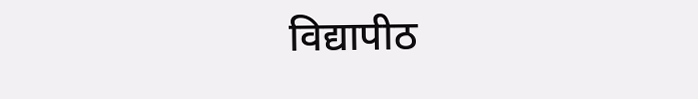विद्यापीठ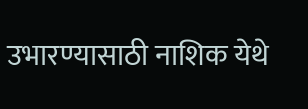उभारण्यासाठी नाशिक येथे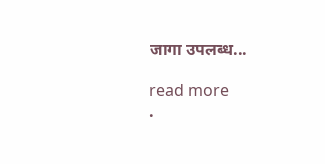जागा उपलब्ध...

read more
.